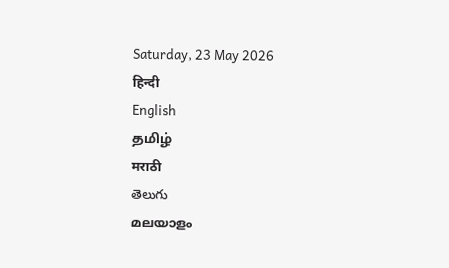Saturday, 23 May 2026
हिन्दी
English
தமிழ்
मराठी
తెలుగు
മലയാളം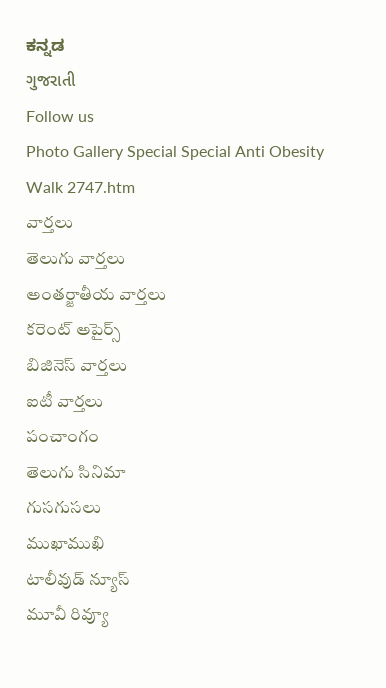ಕನ್ನಡ
ગુજરાતી
Follow us
Photo Gallery Special Special Anti Obesity Walk 2747.htm
వార్తలు
తెలుగు వార్తలు
అంతర్జాతీయ వార్తలు
కరెంట్ అపైర్స్
బిజినెస్ వార్తలు
ఐటీ వార్తలు
పంచాంగం
తెలుగు సినిమా
గుసగుసలు
ముఖాముఖి
టాలీవుడ్ న్యూస్
మూవీ రివ్యూ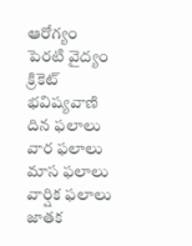ఆరోగ్యం
పెరటి వైద్యం
క్రికెట్
భవిష్యవాణి
దిన ఫలాలు
వార ఫలాలు
మాస ఫలాలు
వార్షిక ఫలాలు
జాతక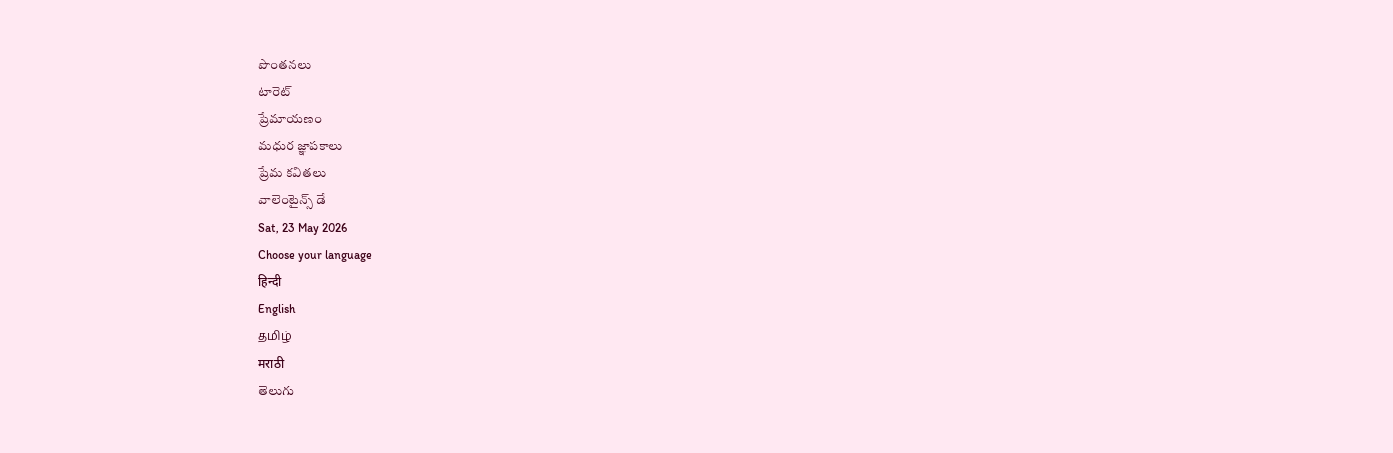పొంతనలు
టారెట్
ప్రేమాయణం
మధుర జ్ఞాపకాలు
ప్రేమ కవితలు
వాలెంటైన్స్ డే
Sat, 23 May 2026
Choose your language
हिन्दी
English
தமிழ்
मराठी
తెలుగు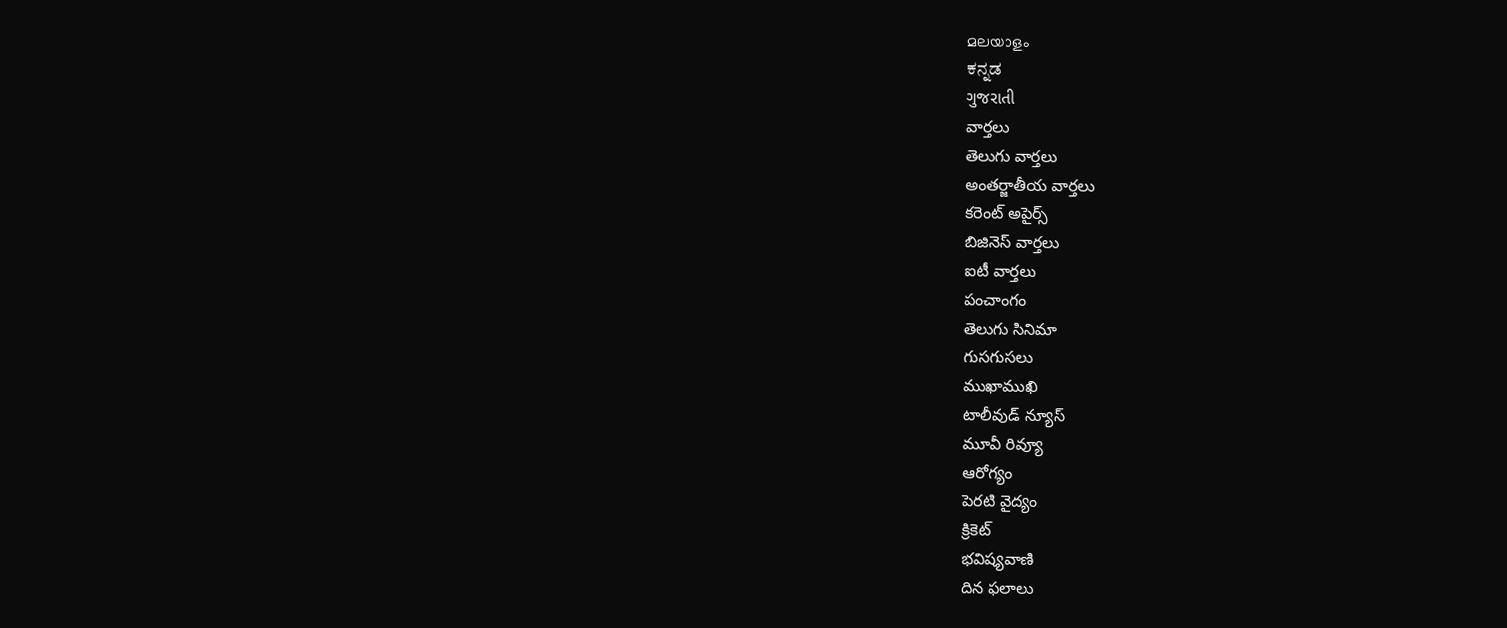മലയാളം
ಕನ್ನಡ
ગુજરાતી
వార్తలు
తెలుగు వార్తలు
అంతర్జాతీయ వార్తలు
కరెంట్ అపైర్స్
బిజినెస్ వార్తలు
ఐటీ వార్తలు
పంచాంగం
తెలుగు సినిమా
గుసగుసలు
ముఖాముఖి
టాలీవుడ్ న్యూస్
మూవీ రివ్యూ
ఆరోగ్యం
పెరటి వైద్యం
క్రికెట్
భవిష్యవాణి
దిన ఫలాలు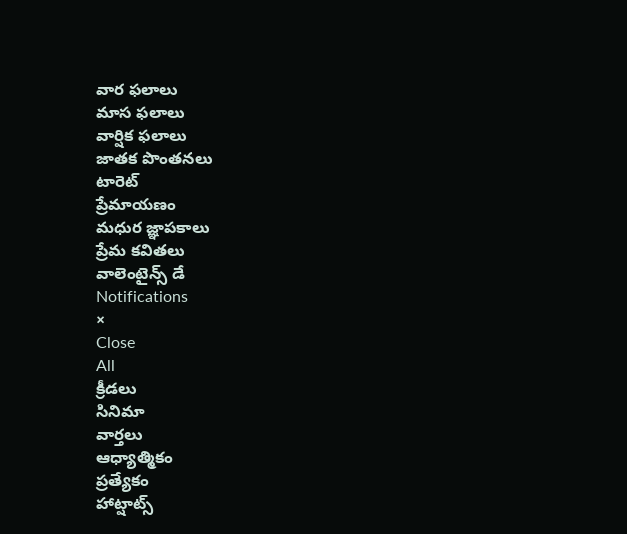వార ఫలాలు
మాస ఫలాలు
వార్షిక ఫలాలు
జాతక పొంతనలు
టారెట్
ప్రేమాయణం
మధుర జ్ఞాపకాలు
ప్రేమ కవితలు
వాలెంటైన్స్ డే
Notifications
×
Close
All
క్రీడలు
సినిమా
వార్తలు
ఆధ్యాత్మికం
ప్రత్యేకం
హాట్షాట్స్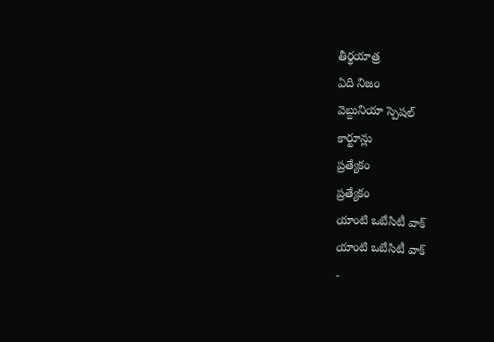తీర్థయాత్ర
ఏది నిజం
వెబ్దునియా స్పెషల్
కార్టూన్లు
ప్రత్యేకం
ప్రత్యేకం
యాంటి ఒబేసిటీ వాక్
యాంటి ఒబేసిటీ వాక్
-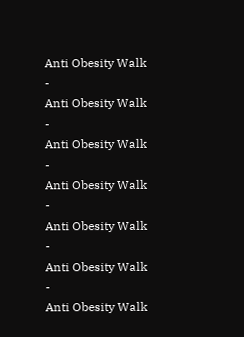Anti Obesity Walk
-
Anti Obesity Walk
-
Anti Obesity Walk
-
Anti Obesity Walk
-
Anti Obesity Walk
-
Anti Obesity Walk
-
Anti Obesity Walk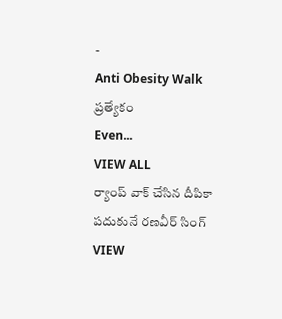-
Anti Obesity Walk
ప్రత్యేకం
Even...
VIEW ALL
ర్యాంప్ వాక్ చేసిన దీపికా పదుకునే రణవీర్ సింగ్
VIEW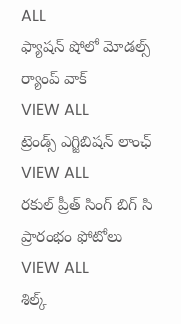ALL
ఫ్యాషన్ షోలో మోడల్స్ ర్యాంప్ వాక్
VIEW ALL
ట్రెండ్స్ ఎగ్జిబిషన్ లాంఛ్
VIEW ALL
రకుల్ ప్రీత్ సింగ్ బిగ్ సి ప్రారంభం ఫోటోలు
VIEW ALL
శిల్క్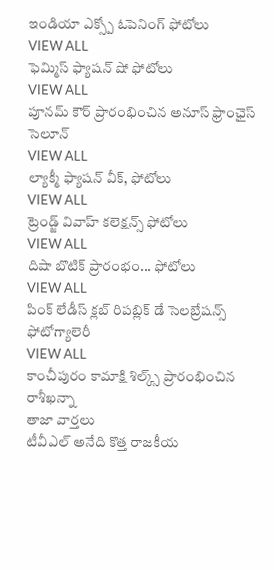ఇండియా ఎక్స్పో ఓపెనింగ్ ఫోటోలు
VIEW ALL
ఫెమ్మిస్ ఫ్యాషన్ షో ఫోటోలు
VIEW ALL
పూనమ్ కౌర్ ప్రారంభించిన అనూస్ ఫ్రాంఛైస్ సెలూన్
VIEW ALL
ల్యాక్మీ ఫ్యాషన్ వీక్, ఫోటోలు
VIEW ALL
ట్రెండ్జ్ వివాహ్ కలెక్షన్స్ ఫోటోలు
VIEW ALL
దిషా బొటిక్ ప్రారంభం... ఫోటోలు
VIEW ALL
పింక్ లేడీస్ క్లబ్ రిపబ్లిక్ డే సెలబ్రేషన్స్ ఫోటోగ్యాలెరీ
VIEW ALL
కాంచీపురం కామాక్షి శిల్క్స్ ప్రారంభించిన రాశీఖన్నా
తాజా వార్తలు
టీవీఎల్ అనేది కొత్త రాజకీయ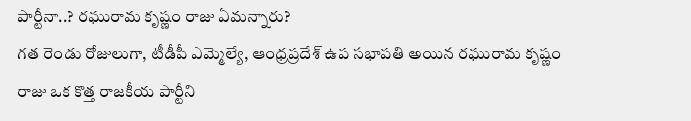పార్టీనా..? రఘురామ కృష్ణం రాజు ఏమన్నారు?
గత రెండు రోజులుగా, టీడీపీ ఎమ్మెల్యే, ఆంధ్రప్రదేశ్ ఉప సభాపతి అయిన రఘురామ కృష్ణం రాజు ఒక కొత్త రాజకీయ పార్టీని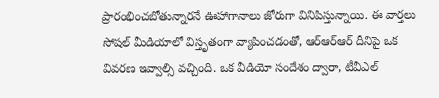ప్రారంభించబోతున్నారనే ఊహాగానాలు జోరుగా వినిపిస్తున్నాయి. ఈ వార్తలు సోషల్ మీడియాలో విస్తృతంగా వ్యాపించడంతో, ఆర్ఆర్ఆర్ దీనిపై ఒక వివరణ ఇవ్వాల్సి వచ్చింది. ఒక వీడియో సందేశం ద్వారా, టీవీఎల్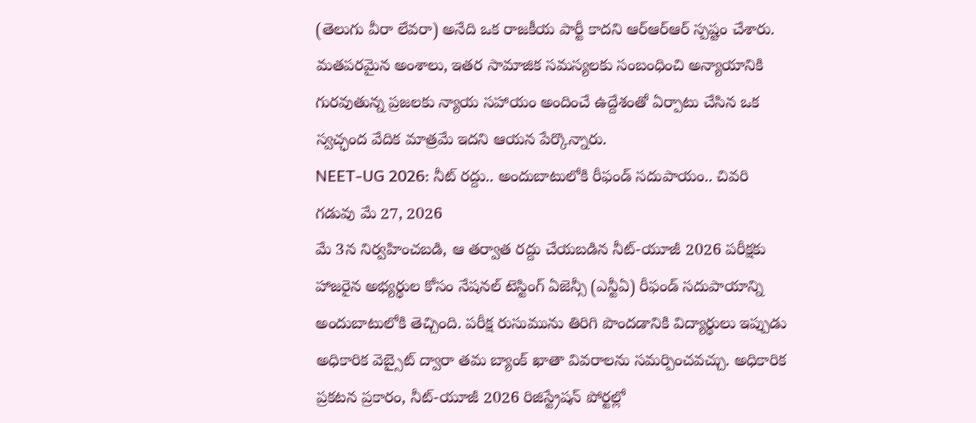(తెలుగు వీరా లేవరా) అనేది ఒక రాజకీయ పార్టీ కాదని ఆర్ఆర్ఆర్ స్పష్టం చేశారు. మతపరమైన అంశాలు, ఇతర సామాజిక సమస్యలకు సంబంధించి అన్యాయానికి గురవుతున్న ప్రజలకు న్యాయ సహాయం అందించే ఉద్దేశంతో ఏర్పాటు చేసిన ఒక స్వచ్ఛంద వేదిక మాత్రమే ఇదని ఆయన పేర్కొన్నారు.
NEET-UG 2026: నీట్ రద్దు.. అందుబాటులోకి రీఫండ్ సదుపాయం.. చివరి గడువు మే 27, 2026
మే 3న నిర్వహించబడి, ఆ తర్వాత రద్దు చేయబడిన నీట్-యూజీ 2026 పరీక్షకు హాజరైన అభ్యర్థుల కోసం నేషనల్ టెస్టింగ్ ఏజెన్సీ (ఎన్టీఏ) రీఫండ్ సదుపాయాన్ని అందుబాటులోకి తెచ్చింది. పరీక్ష రుసుమును తిరిగి పొందడానికి విద్యార్థులు ఇప్పుడు అధికారిక వెబ్సైట్ ద్వారా తమ బ్యాంక్ ఖాతా వివరాలను సమర్పించవచ్చు. అధికారిక ప్రకటన ప్రకారం, నీట్-యూజీ 2026 రిజిస్ట్రేషన్ పోర్టల్లో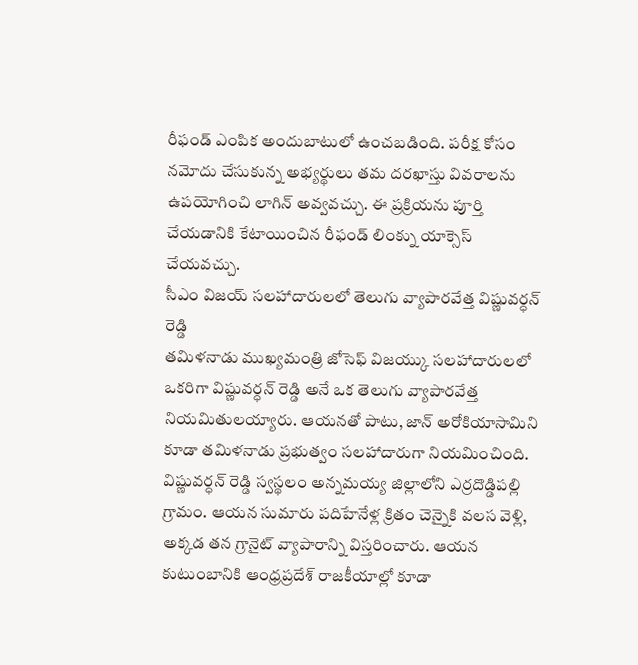రీఫండ్ ఎంపిక అందుబాటులో ఉంచబడింది. పరీక్ష కోసం నమోదు చేసుకున్న అభ్యర్థులు తమ దరఖాస్తు వివరాలను ఉపయోగించి లాగిన్ అవ్వవచ్చు. ఈ ప్రక్రియను పూర్తి చేయడానికి కేటాయించిన రీఫండ్ లింక్ను యాక్సెస్ చేయవచ్చు.
సీఎం విజయ్ సలహాదారులలో తెలుగు వ్యాపారవేత్త విష్ణువర్ధన్ రెడ్డి
తమిళనాడు ముఖ్యమంత్రి జోసెఫ్ విజయ్కు సలహాదారులలో ఒకరిగా విష్ణువర్ధన్ రెడ్డి అనే ఒక తెలుగు వ్యాపారవేత్త నియమితులయ్యారు. ఆయనతో పాటు, జాన్ అరోకియాసామిని కూడా తమిళనాడు ప్రభుత్వం సలహాదారుగా నియమించింది. విష్ణువర్ధన్ రెడ్డి స్వస్థలం అన్నమయ్య జిల్లాలోని ఎర్రదొడ్డిపల్లి గ్రామం. ఆయన సుమారు పదిహేనేళ్ల క్రితం చెన్నైకి వలస వెళ్లి, అక్కడ తన గ్రానైట్ వ్యాపారాన్ని విస్తరించారు. ఆయన కుటుంబానికి ఆంధ్రప్రదేశ్ రాజకీయాల్లో కూడా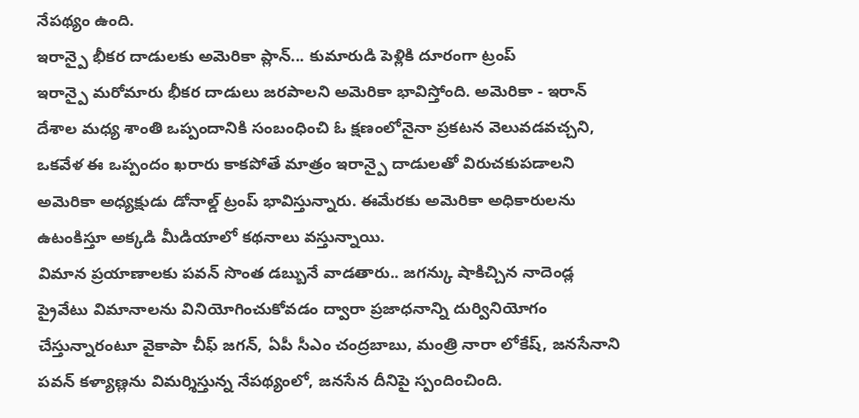నేపథ్యం ఉంది.
ఇరాన్పై భీకర దాడులకు అమెరికా ప్లాన్... కుమారుడి పెళ్లికి దూరంగా ట్రంప్
ఇరాన్పై మరోమారు భీకర దాడులు జరపాలని అమెరికా భావిస్తోంది. అమెరికా - ఇరాన్ దేశాల మధ్య శాంతి ఒప్పందానికి సంబంధించి ఓ క్షణంలోనైనా ప్రకటన వెలువడవచ్చని, ఒకవేళ ఈ ఒప్పందం ఖరారు కాకపోతే మాత్రం ఇరాన్పై దాడులతో విరుచకుపడాలని అమెరికా అధ్యక్షుడు డోనాల్డ్ ట్రంప్ భావిస్తున్నారు. ఈమేరకు అమెరికా అధికారులను ఉటంకిస్తూ అక్కడి మీడియాలో కథనాలు వస్తున్నాయి.
విమాన ప్రయాణాలకు పవన్ సొంత డబ్బునే వాడతారు.. జగన్కు షాకిచ్చిన నాదెండ్ల
ప్రైవేటు విమానాలను వినియోగించుకోవడం ద్వారా ప్రజాధనాన్ని దుర్వినియోగం చేస్తున్నారంటూ వైకాపా చీఫ్ జగన్, ఏపీ సీఎం చంద్రబాబు, మంత్రి నారా లోకేష్, జనసేనాని పవన్ కళ్యాణ్లను విమర్శిస్తున్న నేపథ్యంలో, జనసేన దీనిపై స్పందించింది.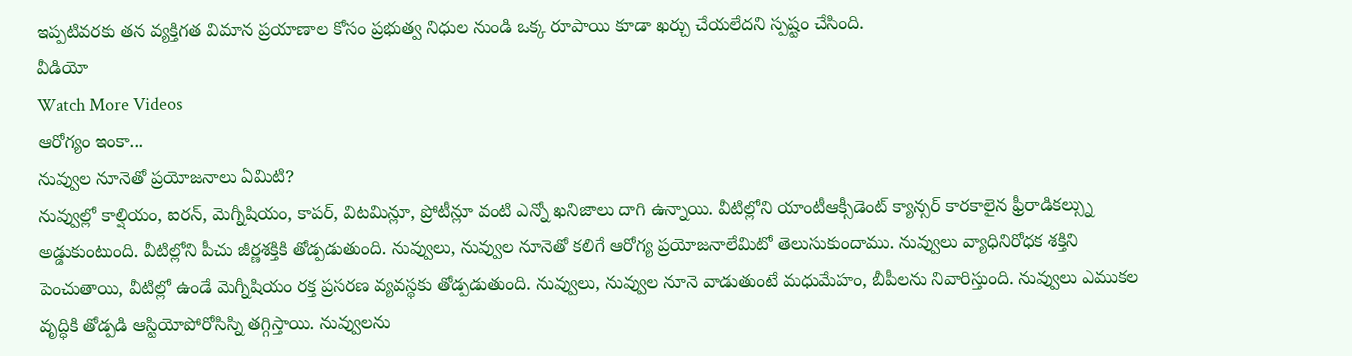ఇప్పటివరకు తన వ్యక్తిగత విమాన ప్రయాణాల కోసం ప్రభుత్వ నిధుల నుండి ఒక్క రూపాయి కూడా ఖర్చు చేయలేదని స్పష్టం చేసింది.
వీడియో
Watch More Videos
ఆరోగ్యం ఇంకా...
నువ్వుల నూనెతో ప్రయోజనాలు ఏమిటి?
నువ్వుల్లో కాల్షియం, ఐరన్, మెగ్నీషియం, కాపర్, విటమిన్లూ, ప్రోటీన్లూ వంటి ఎన్నో ఖనిజాలు దాగి ఉన్నాయి. వీటిల్లోని యాంటీఆక్సీడెంట్ క్యాన్సర్ కారకాలైన ఫ్రీరాడికల్స్ను అడ్డుకుంటుంది. వీటిల్లోని పీచు జీర్ణశక్తికి తోడ్పడుతుంది. నువ్వులు, నువ్వుల నూనెతో కలిగే ఆరోగ్య ప్రయోజనాలేమిటో తెలుసుకుందాము. నువ్వులు వ్యాధినిరోధక శక్తిని పెంచుతాయి, వీటిల్లో ఉండే మెగ్నీషియం రక్త ప్రసరణ వ్యవస్థకు తోడ్పడుతుంది. నువ్వులు, నువ్వుల నూనె వాడుతుంటే మధుమేహం, బీపీలను నివారిస్తుంది. నువ్వులు ఎముకల వృద్ధికి తోడ్పడి ఆస్టియోపోరోసిస్ని తగ్గిస్తాయి. నువ్వులను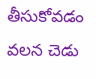తీసుకోవడం వలన చెడు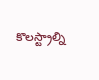కొలస్ట్రాల్ని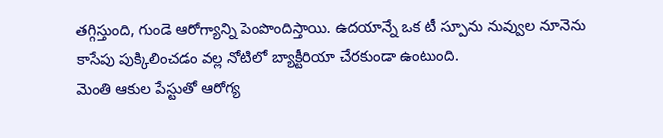తగ్గిస్తుంది, గుండె ఆరోగ్యాన్ని పెంపొందిస్తాయి. ఉదయాన్నే ఒక టీ స్పూను నువ్వుల నూనెను కాసేపు పుక్కిలించడం వల్ల నోటిలో బ్యాక్టీరియా చేరకుండా ఉంటుంది.
మెంతి ఆకుల పేస్టుతో ఆరోగ్య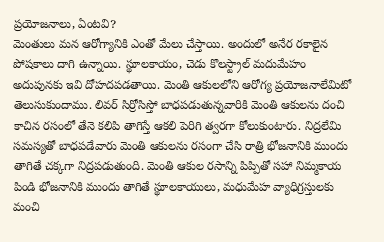ప్రయోజనాలు, ఏంటవి?
మెంతులు మన ఆరోగ్యానికి ఎంతో మేలు చేస్తాయి. అందులో అనేర రకాలైన పోషకాలు దాగి ఉన్నాయి. స్థూలకాయం, చెడు కొలస్ట్రాల్ మదుమేహం అదుపునకు ఇవి దోహదపడతాయి. మెంతి ఆకులలోని ఆరోగ్య ప్రయోజనాలేమిటో తెలుసుకుందాము. లివర్ సిర్రోసిస్తో బాధపడుతున్నవారికి మెంతి ఆకులను దంచి కాచిన రసంలో తేనె కలిపి తాగిస్తే ఆకలి పెరిగి త్వరగా కోలుకుంటారు. నిద్రలేమి సమస్యతో బాధపడేవారు మెంతి ఆకులను రసంగా చేసి రాత్రి భోజనానికి ముందు తాగితే చక్కగా నిద్రపడుతుంది. మెంతి ఆకుల రసాన్ని పిప్పితో సహా నిమ్మకాయ పిండి భోజనానికి ముందు తాగితే స్థూలకాయులు, మధుమేహ వ్యాధిగ్రస్తులకు మంచి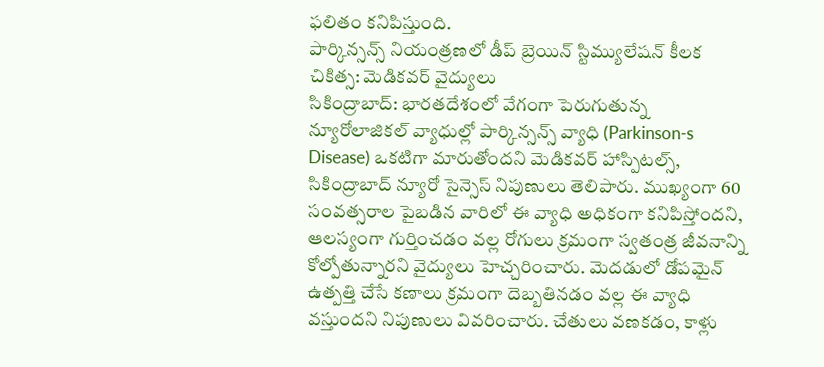ఫలితం కనిపిస్తుంది.
పార్కిన్సన్స్ నియంత్రణలో డీప్ బ్రెయిన్ స్టిమ్యులేషన్ కీలక చికిత్స: మెడికవర్ వైద్యులు
సికింద్రాబాద్: భారతదేశంలో వేగంగా పెరుగుతున్న న్యూరోలాజికల్ వ్యాధుల్లో పార్కిన్సన్స్ వ్యాధి (Parkinson-s Disease) ఒకటిగా మారుతోందని మెడికవర్ హాస్పిటల్స్, సికింద్రాబాద్ న్యూరో సైన్సెస్ నిపుణులు తెలిపారు. ముఖ్యంగా 60 సంవత్సరాల పైబడిన వారిలో ఈ వ్యాధి అధికంగా కనిపిస్తోందని, ఆలస్యంగా గుర్తించడం వల్ల రోగులు క్రమంగా స్వతంత్ర జీవనాన్ని కోల్పోతున్నారని వైద్యులు హెచ్చరించారు. మెదడులో డోపమైన్ ఉత్పత్తి చేసే కణాలు క్రమంగా దెబ్బతినడం వల్ల ఈ వ్యాధి వస్తుందని నిపుణులు వివరించారు. చేతులు వణకడం, కాళ్లు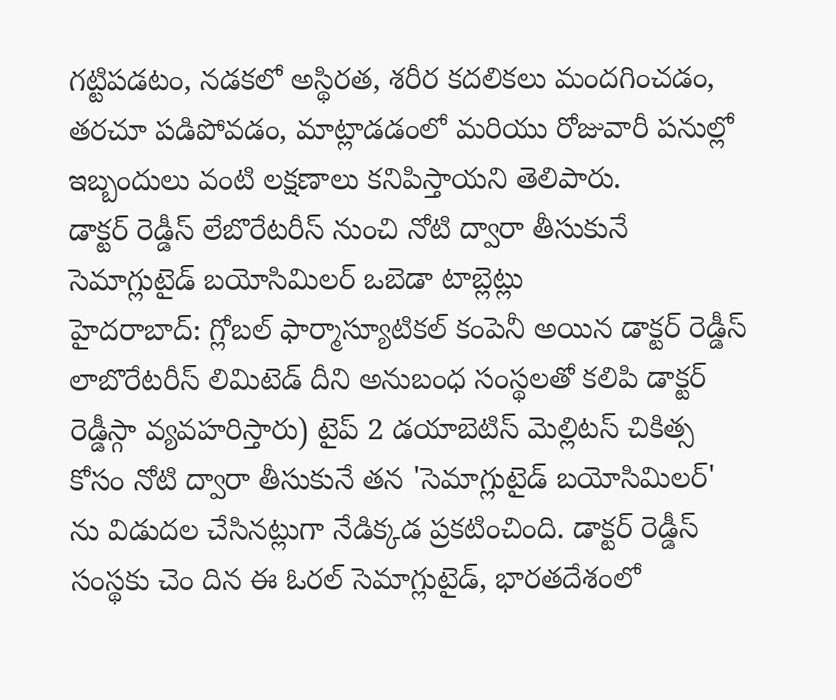గట్టిపడటం, నడకలో అస్థిరత, శరీర కదలికలు మందగించడం, తరచూ పడిపోవడం, మాట్లాడడంలో మరియు రోజువారీ పనుల్లో ఇబ్బందులు వంటి లక్షణాలు కనిపిస్తాయని తెలిపారు.
డాక్టర్ రెడ్డీస్ లేబొరేటరీస్ నుంచి నోటి ద్వారా తీసుకునే సెమాగ్లుటైడ్ బయోసిమిలర్ ఒబెడా టాబ్లెట్లు
హైదరాబాద్: గ్లోబల్ ఫార్మాస్యూటికల్ కంపెనీ అయిన డాక్టర్ రెడ్డీస్ లాబొరేటరీస్ లిమిటెడ్ దీని అనుబంధ సంస్థలతో కలిపి డాక్టర్ రెడ్డీస్గా వ్యవహరిస్తారు) టైప్ 2 డయాబెటిస్ మెల్లిటస్ చికిత్స కోసం నోటి ద్వారా తీసుకునే తన 'సెమాగ్లుటైడ్ బయోసిమిలర్' ను విడుదల చేసినట్లుగా నేడిక్కడ ప్రకటించింది. డాక్టర్ రెడ్డీస్ సంస్థకు చెం దిన ఈ ఓరల్ సెమాగ్లుటైడ్, భారతదేశంలో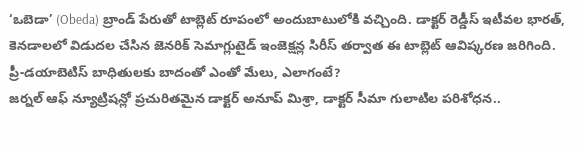‘ఒబెడా’ (Obeda) బ్రాండ్ పేరుతో టాబ్లెట్ రూపంలో అందుబాటులోకి వచ్చింది. డాక్టర్ రెడ్డీస్ ఇటీవల భారత్, కెనడాలలో విడుదల చేసిన జెనరిక్ సెమాగ్లుటైడ్ ఇంజెక్షన్ల సిరీస్ తర్వాత ఈ టాబ్లెట్ ఆవిష్కరణ జరిగింది.
ప్రీ-డయాబెటిస్ బాధితులకు బాదంతో ఎంతో మేలు, ఎలాగంటే?
జర్నల్ ఆఫ్ న్యూట్రిషన్లో ప్రచురితమైన డాక్టర్ అనూప్ మిశ్రా, డాక్టర్ సీమా గులాటిల పరిశోధన..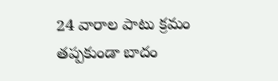24 వారాల పాటు క్రమం తప్పకుండా బాదం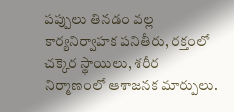పప్పులు తినడం వల్ల కార్యనిర్వాహక పనితీరు, రక్తంలో చక్కెర స్థాయిలు, శరీర నిర్మాణంలో ఆశాజనక మార్పులు.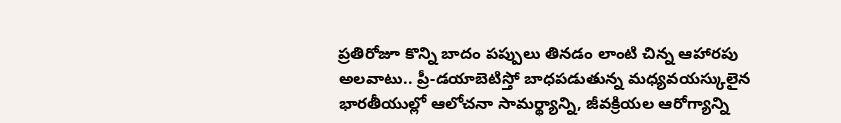ప్రతిరోజూ కొన్ని బాదం పప్పులు తినడం లాంటి చిన్న ఆహారపు అలవాటు.. ప్రీ-డయాబెటిస్తో బాధపడుతున్న మధ్యవయస్కులైన భారతీయుల్లో ఆలోచనా సామర్థ్యాన్ని, జీవక్రియల ఆరోగ్యాన్ని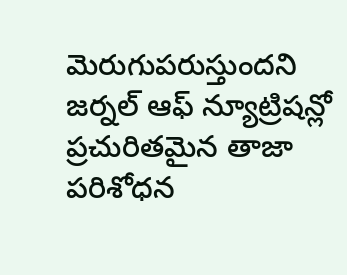మెరుగుపరుస్తుందని జర్నల్ ఆఫ్ న్యూట్రిషన్లో ప్రచురితమైన తాజా పరిశోధన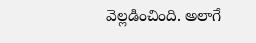వెల్లడించింది. అలాగే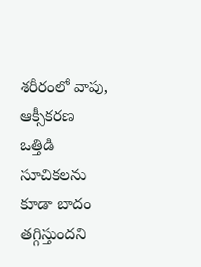శరీరంలో వాపు, ఆక్సీకరణ ఒత్తిడి సూచికలను కూడా బాదం తగ్గిస్తుందని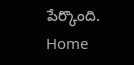పేర్కొంది.
Home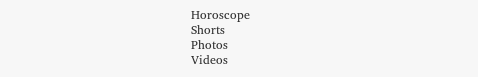Horoscope
Shorts
Photos
Videos